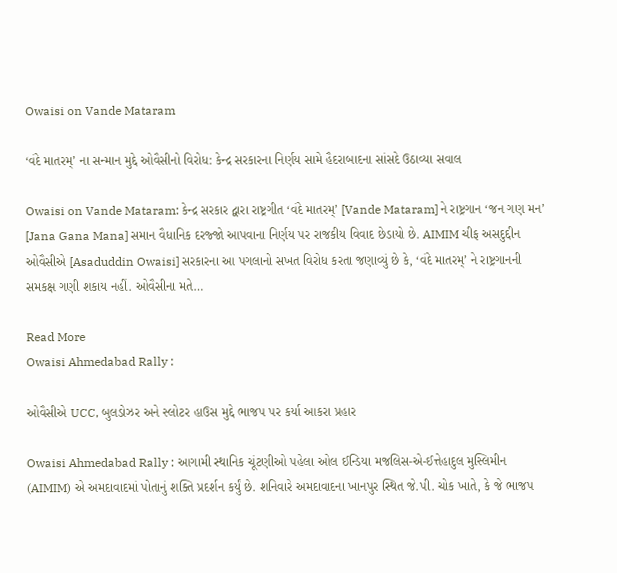Owaisi on Vande Mataram

‘વંદે માતરમ્’ ના સન્માન મુદ્દે ઓવૈસીનો વિરોધ: કેન્દ્ર સરકારના નિર્ણય સામે હૈદરાબાદના સાંસદે ઉઠાવ્યા સવાલ

Owaisi on Vande Mataram: કેન્દ્ર સરકાર દ્વારા રાષ્ટ્રગીત ‘વંદે માતરમ્’ [Vande Mataram] ને રાષ્ટ્રગાન ‘જન ગણ મન’ [Jana Gana Mana] સમાન વૈધાનિક દરજ્જો આપવાના નિર્ણય પર રાજકીય વિવાદ છેડાયો છે. AIMIM ચીફ અસદુદ્દીન ઓવૈસીએ [Asaduddin Owaisi] સરકારના આ પગલાનો સખત વિરોધ કરતા જણાવ્યું છે કે, ‘વંદે માતરમ્’ ને રાષ્ટ્રગાનની સમકક્ષ ગણી શકાય નહીં. ઓવૈસીના મતે…

Read More
Owaisi Ahmedabad Rally :

ઓવૈસીએ UCC, બુલડોઝર અને સ્લોટર હાઉસ મુદ્દે ભાજપ પર કર્યા આકરા પ્રહાર

Owaisi Ahmedabad Rally : આગામી સ્થાનિક ચૂંટણીઓ પહેલા ઓલ ઈન્ડિયા મજલિસ-એ-ઈત્તેહાદુલ મુસ્લિમીન (AIMIM) એ અમદાવાદમાં પોતાનું શક્તિ પ્રદર્શન કર્યું છે. શનિવારે અમદાવાદના ખાનપુર સ્થિત જે.પી. ચોક ખાતે, કે જે ભાજપ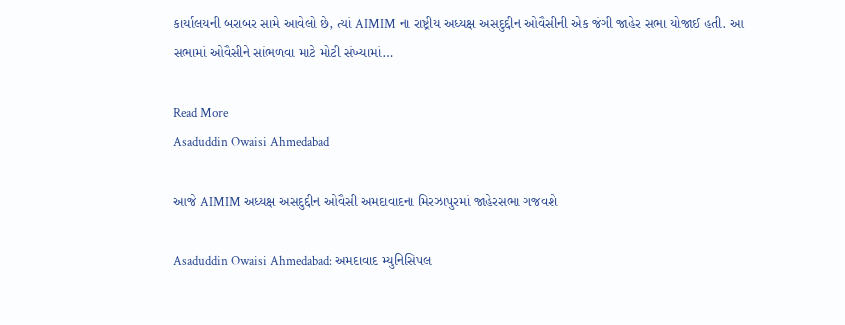કાર્યાલયની બરાબર સામે આવેલો છે, ત્યાં AIMIM ના રાષ્ટ્રીય અધ્યક્ષ અસદુદ્દીન ઓવૈસીની એક જંગી જાહેર સભા યોજાઈ હતી. આ સભામાં ઓવૈસીને સાંભળવા માટે મોટી સંખ્યામાં…

Read More
Asaduddin Owaisi Ahmedabad

આજે AIMIM અધ્યક્ષ અસદુદ્દીન ઓવૈસી અમદાવાદના મિરઝાપુરમાં જાહેરસભા ગજવશે

Asaduddin Owaisi Ahmedabad: અમદાવાદ મ્યુનિસિપલ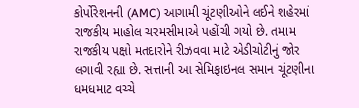કોર્પોરેશનની (AMC) આગામી ચૂંટણીઓને લઈને શહેરમાં રાજકીય માહોલ ચરમસીમાએ પહોંચી ગયો છે. તમામ રાજકીય પક્ષો મતદારોને રીઝવવા માટે એડીચોટીનું જોર લગાવી રહ્યા છે. સત્તાની આ સેમિફાઇનલ સમાન ચૂંટણીના ધમધમાટ વચ્ચે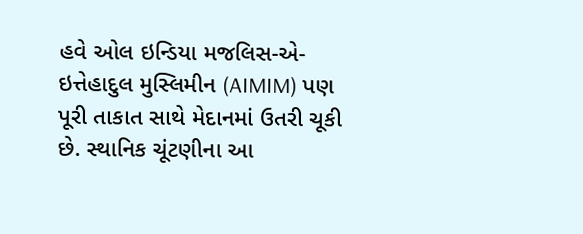હવે ઓલ ઇન્ડિયા મજલિસ-એ-ઇત્તેહાદુલ મુસ્લિમીન (AIMIM) પણ પૂરી તાકાત સાથે મેદાનમાં ઉતરી ચૂકી છે. સ્થાનિક ચૂંટણીના આ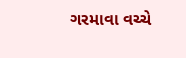ગરમાવા વચ્ચે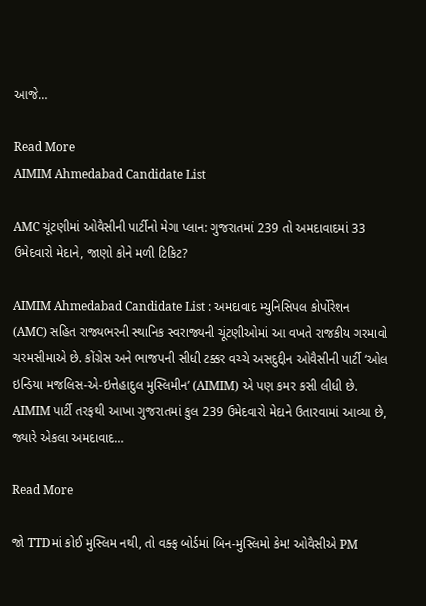આજે…

Read More
AIMIM Ahmedabad Candidate List

AMC ચૂંટણીમાં ઓવૈસીની પાર્ટીનો મેગા પ્લાન: ગુજરાતમાં 239 તો અમદાવાદમાં 33 ઉમેદવારો મેદાને, જાણો કોને મળી ટિકિટ?

AIMIM Ahmedabad Candidate List : અમદાવાદ મ્યુનિસિપલ કોર્પોરેશન (AMC) સહિત રાજ્યભરની સ્થાનિક સ્વરાજ્યની ચૂંટણીઓમાં આ વખતે રાજકીય ગરમાવો ચરમસીમાએ છે. કોંગ્રેસ અને ભાજપની સીધી ટક્કર વચ્ચે અસદુદ્દીન ઓવૈસીની પાર્ટી ‘ઓલ ઇન્ડિયા મજલિસ-એ-ઇત્તેહાદુલ મુસ્લિમીન’ (AIMIM) એ પણ કમર કસી લીધી છે. AIMIM પાર્ટી તરફથી આખા ગુજરાતમાં કુલ 239 ઉમેદવારો મેદાને ઉતારવામાં આવ્યા છે, જ્યારે એકલા અમદાવાદ…

Read More

જો TTDમાં કોઈ મુસ્લિમ નથી, તો વક્ફ બોર્ડમાં બિન-મુસ્લિમો કેમ! ઓવૈસીએ PM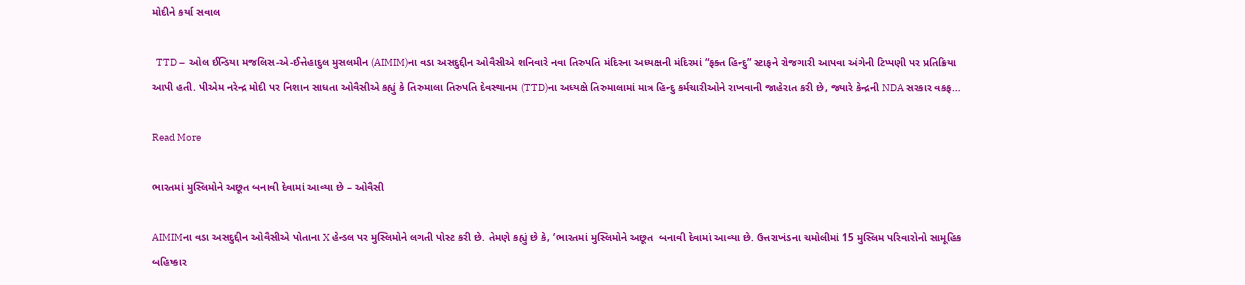મોદીને કર્યા સવાલ

  TTD –  ઓલ ઈન્ડિયા મજલિસ-એ-ઈત્તેહાદુલ મુસલમીન (AIMIM)ના વડા અસદુદ્દીન ઓવૈસીએ શનિવારે નવા તિરુપતિ મંદિરના અધ્યક્ષની મંદિરમાં “ફક્ત હિન્દુ” સ્ટાફને રોજગારી આપવા અંગેની ટિપ્પણી પર પ્રતિક્રિયા આપી હતી. પીએમ નરેન્દ્ર મોદી પર નિશાન સાધતા ઓવૈસીએ કહ્યું કે તિરુમાલા તિરુપતિ દેવસ્થાનમ (TTD)ના અધ્યક્ષે તિરુમાલામાં માત્ર હિન્દુ કર્મચારીઓને રાખવાની જાહેરાત કરી છે, જ્યારે કેન્દ્રની NDA સરકાર વકફ…

Read More

ભારતમાં મુસ્લિમોને અછૂત બનાવી દેવામાં આવ્યા છે – ઓવૈસી

AIMIMના વડા અસદુદ્દીન ઓવૈસીએ પોતાના X હેન્ડલ પર મુસ્લિમોને લગતી પોસ્ટ કરી છે. તેમણે કહ્યું છે કે, ‘ભારતમાં મુસ્લિમોને અછૂત  બનાવી દેવામાં આવ્યા છે. ઉત્તરાખંડના ચમોલીમાં 15 મુસ્લિમ પરિવારોનો સામૂહિક બહિષ્કાર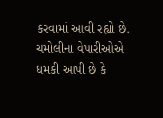કરવામાં આવી રહ્યો છે. ચમોલીના વેપારીઓએ ધમકી આપી છે કે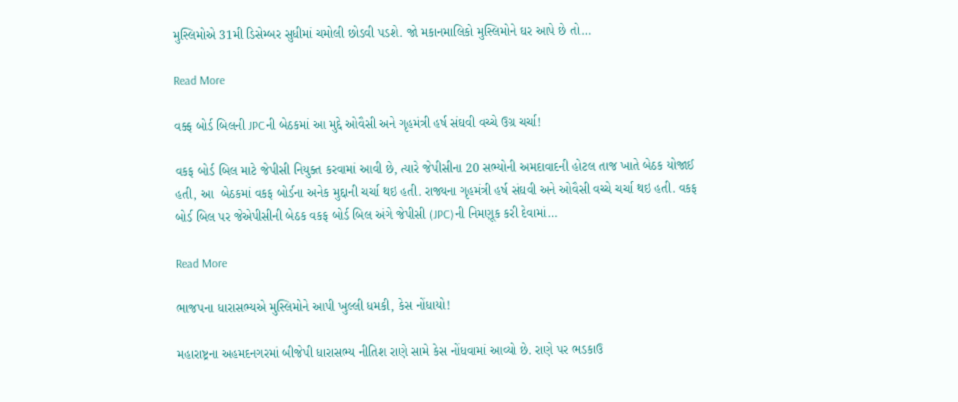મુસ્લિમોએ 31મી ડિસેમ્બર સુધીમાં ચમોલી છોડવી પડશે. જો મકાનમાલિકો મુસ્લિમોને ઘર આપે છે તો…

Read More

વક્ફ બોર્ડ બિલની JPCની બેઠકમાં આ મુદ્દે ઓવૈસી અને ગૃહમંત્રી હર્ષ સંઘવી વચ્ચે ઉગ્ર ચર્ચા!

વકફ બોર્ડ બિલ માટે જેપીસી નિયુક્ત કરવામાં આવી છે, ત્યારે જેપીસીના 20 સભ્યોની અમદાવાદની હોટલ તાજ ખાતે બેઠક યોજાઈ હતી, આ  બેઠકમાં વકફ બોર્ડના અનેક મુદ્દાની ચર્ચા થઇ હતી. રાજ્યના ગૃહમંત્રી હર્ષ સંઘવી અને ઓવૈસી વચ્ચે ચર્ચા થઇ હતી. વકફ બોર્ડ બિલ પર જેએપીસીની બેઠક વકફ બોર્ડ બિલ અંગે જેપીસી (JPC)ની નિમણૂક કરી દેવામાં…

Read More

ભાજપના ધારાસભ્યએ મુસ્લિમોને આપી ખુલ્લી ધમકી, કેસ નોંધાયો!

મહારાષ્ટ્રના અહમદનગરમાં બીજેપી ધારાસભ્ય નીતિશ રાણે સામે કેસ નોંધવામાં આવ્યો છે. રાણે પર ભડકાઉ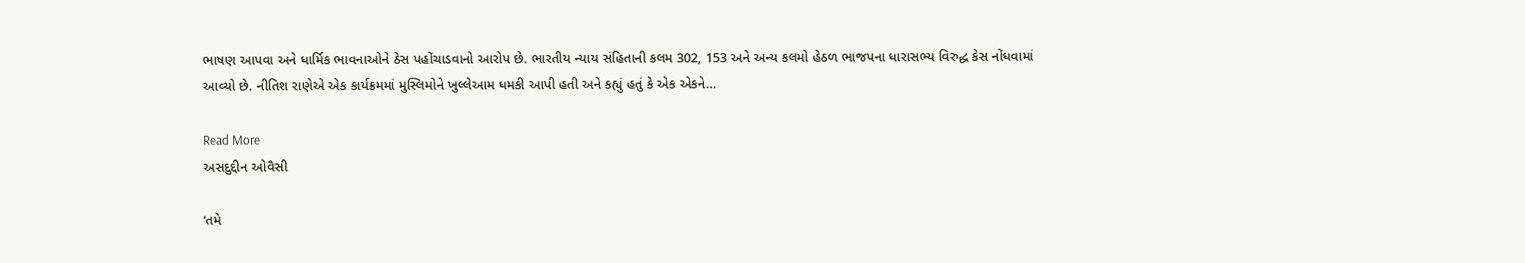ભાષણ આપવા અને ધાર્મિક ભાવનાઓને ઠેસ પહોંચાડવાનો આરોપ છે. ભારતીય ન્યાય સંહિતાની કલમ 302, 153 અને અન્ય કલમો હેઠળ ભાજપના ધારાસભ્ય વિરુદ્ધ કેસ નોંધવામાં આવ્યો છે. નીતિશ રાણેએ એક કાર્યક્રમમાં મુસ્લિમોને ખુલ્લેઆમ ધમકી આપી હતી અને કહ્યું હતું કે એક એકને…

Read More
અસદુદ્દીન ઓવૈસી

‘તમે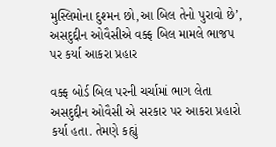મુસ્લિમોના દુશ્મન છો,આ બિલ તેનો પુરાવો છે’, અસદુદ્દીન ઓવૈસીએ વક્ફ બિલ મામલે ભાજપ પર કર્યા આકરા પ્રહાર

વક્ફ બોર્ડ બિલ પરની ચર્ચામાં ભાગ લેતા અસદુદ્દીન ઓવૈસી એ સરકાર પર આકરા પ્રહારો કર્યા હતા. તેમણે કહ્યું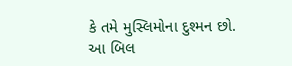કે તમે મુસ્લિમોના દુશ્મન છો. આ બિલ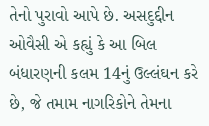તેનો પુરાવો આપે છે. અસદુદ્દીન ઓવૈસી એ કહ્યું કે આ બિલ બંધારણની કલમ 14નું ઉલ્લંઘન કરે છે, જે તમામ નાગરિકોને તેમના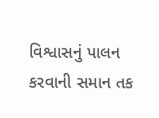વિશ્વાસનું પાલન કરવાની સમાન તક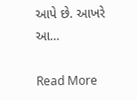આપે છે. આખરે આ…

Read More